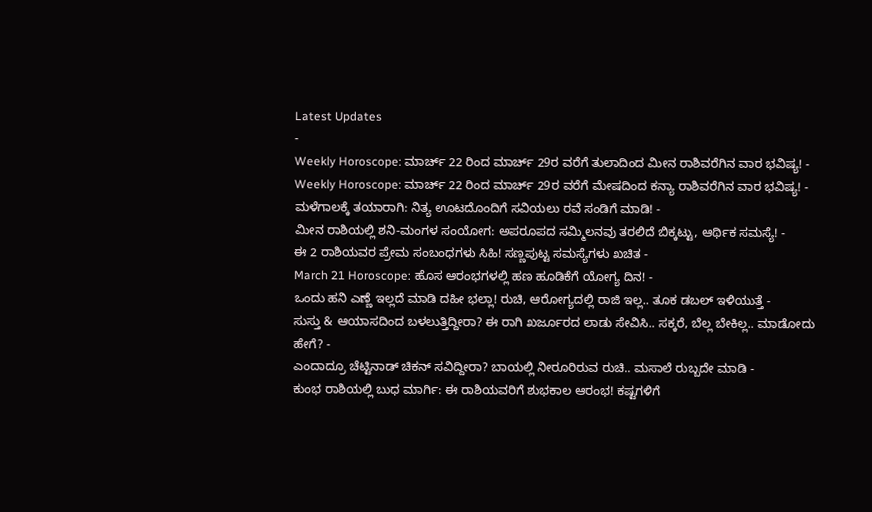Latest Updates
-
Weekly Horoscope: ಮಾರ್ಚ್ 22 ರಿಂದ ಮಾರ್ಚ್ 29ರ ವರೆಗೆ ತುಲಾದಿಂದ ಮೀನ ರಾಶಿವರೆಗಿನ ವಾರ ಭವಿಷ್ಯ! -
Weekly Horoscope: ಮಾರ್ಚ್ 22 ರಿಂದ ಮಾರ್ಚ್ 29ರ ವರೆಗೆ ಮೇಷದಿಂದ ಕನ್ಯಾ ರಾಶಿವರೆಗಿನ ವಾರ ಭವಿಷ್ಯ! -
ಮಳೆಗಾಲಕ್ಕೆ ತಯಾರಾಗಿ: ನಿತ್ಯ ಊಟದೊಂದಿಗೆ ಸವಿಯಲು ರವೆ ಸಂಡಿಗೆ ಮಾಡಿ! -
ಮೀನ ರಾಶಿಯಲ್ಲಿ ಶನಿ-ಮಂಗಳ ಸಂಯೋಗ: ಅಪರೂಪದ ಸಮ್ಮಿಲನವು ತರಲಿದೆ ಬಿಕ್ಕಟ್ಟು, ಆರ್ಥಿಕ ಸಮಸ್ಯೆ! -
ಈ 2 ರಾಶಿಯವರ ಪ್ರೇಮ ಸಂಬಂಧಗಳು ಸಿಹಿ! ಸಣ್ಣಪುಟ್ಟ ಸಮಸ್ಯೆಗಳು ಖಚಿತ -
March 21 Horoscope: ಹೊಸ ಆರಂಭಗಳಲ್ಲಿ ಹಣ ಹೂಡಿಕೆಗೆ ಯೋಗ್ಯ ದಿನ! -
ಒಂದು ಹನಿ ಎಣ್ಣೆ ಇಲ್ಲದೆ ಮಾಡಿ ದಹೀ ಭಲ್ಲಾ! ರುಚಿ, ಆರೋಗ್ಯದಲ್ಲಿ ರಾಜಿ ಇಲ್ಲ.. ತೂಕ ಡಬಲ್ ಇಳಿಯುತ್ತೆ -
ಸುಸ್ತು & ಆಯಾಸದಿಂದ ಬಳಲುತ್ತಿದ್ದೀರಾ? ಈ ರಾಗಿ ಖರ್ಜೂರದ ಲಾಡು ಸೇವಿಸಿ.. ಸಕ್ಕರೆ, ಬೆಲ್ಲ ಬೇಕಿಲ್ಲ.. ಮಾಡೋದು ಹೇಗೆ? -
ಎಂದಾದ್ರೂ ಚೆಟ್ಟಿನಾಡ್ ಚಿಕನ್ ಸವಿದ್ದೀರಾ? ಬಾಯಲ್ಲಿ ನೀರೂರಿರುವ ರುಚಿ.. ಮಸಾಲೆ ರುಬ್ಬದೇ ಮಾಡಿ -
ಕುಂಭ ರಾಶಿಯಲ್ಲಿ ಬುಧ ಮಾರ್ಗಿ: ಈ ರಾಶಿಯವರಿಗೆ ಶುಭಕಾಲ ಆರಂಭ! ಕಷ್ಟಗಳಿಗೆ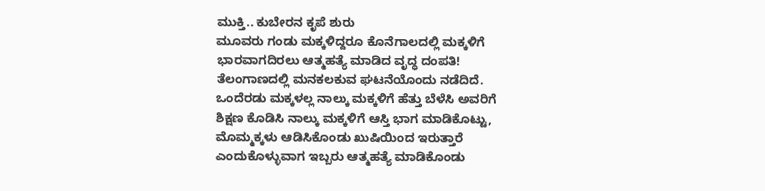ಮುಕ್ತಿ.. ಕುಬೇರನ ಕೃಪೆ ಶುರು
ಮೂವರು ಗಂಡು ಮಕ್ಕಳಿದ್ದರೂ ಕೊನೆಗಾಲದಲ್ಲಿ ಮಕ್ಕಳಿಗೆ ಭಾರವಾಗದಿರಲು ಆತ್ಮಹತ್ಯೆ ಮಾಡಿದ ವೃದ್ಧ ದಂಪತಿ!
ತೆಲಂಗಾಣದಲ್ಲಿ ಮನಕಲಕುವ ಘಟನೆಯೊಂದು ನಡೆದಿದೆ. ಒಂದೆರಡು ಮಕ್ಕಳಲ್ಲ ನಾಲ್ಕು ಮಕ್ಕಳಿಗೆ ಹೆತ್ತು ಬೆಳೆಸಿ ಅವರಿಗೆ ಶಿಕ್ಷಣ ಕೊಡಿಸಿ ನಾಲ್ಕು ಮಕ್ಕಳಿಗೆ ಆಸ್ತಿ ಭಾಗ ಮಾಡಿಕೊಟ್ಟು, ಮೊಮ್ಮಕ್ಕಳು ಆಡಿಸಿಕೊಂಡು ಖುಷಿಯಿಂದ ಇರುತ್ತಾರೆ ಎಂದುಕೊಳ್ಳುವಾಗ ಇಬ್ಬರು ಆತ್ಮಹತ್ಯೆ ಮಾಡಿಕೊಂಡು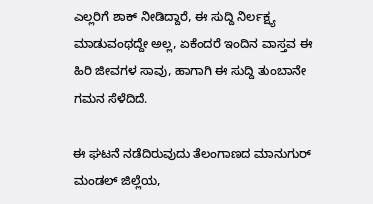ಎಲ್ಲರಿಗೆ ಶಾಕ್ ನೀಡಿದ್ದಾರೆ, ಈ ಸುದ್ದಿ ನಿರ್ಲಕ್ಷ್ಯ ಮಾಡುವಂಥದ್ದೇ ಅಲ್ಲ, ಏಕೆಂದರೆ ಇಂದಿನ ವಾಸ್ತವ ಈ ಹಿರಿ ಜೀವಗಳ ಸಾವು, ಹಾಗಾಗಿ ಈ ಸುದ್ದಿ ತುಂಬಾನೇ ಗಮನ ಸೆಳೆದಿದೆ.

ಈ ಘಟನೆ ನಡೆದಿರುವುದು ತೆಲಂಗಾಣದ ಮಾನುಗುರ್ ಮಂಡಲ್ ಜಿಲ್ಲೆಯ,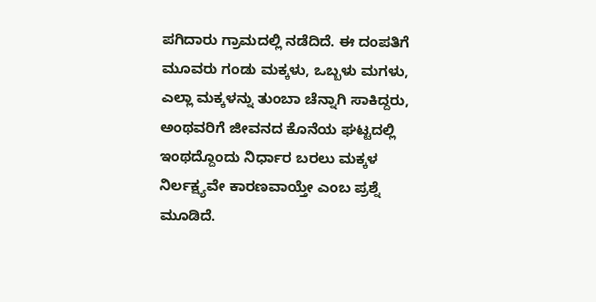ಪಗಿದಾರು ಗ್ರಾಮದಲ್ಲಿ ನಡೆದಿದೆ. ಈ ದಂಪತಿಗೆ ಮೂವರು ಗಂಡು ಮಕ್ಕಳು, ಒಬ್ಬಳು ಮಗಳು, ಎಲ್ಲಾ ಮಕ್ಕಳನ್ನು ತುಂಬಾ ಚೆನ್ನಾಗಿ ಸಾಕಿದ್ದರು, ಅಂಥವರಿಗೆ ಜೀವನದ ಕೊನೆಯ ಘಟ್ಟದಲ್ಲಿ ಇಂಥದ್ದೊಂದು ನಿರ್ಧಾರ ಬರಲು ಮಕ್ಕಳ ನಿರ್ಲಕ್ಷ್ಯವೇ ಕಾರಣವಾಯ್ತೇ ಎಂಬ ಪ್ರಶ್ನೆ ಮೂಡಿದೆ.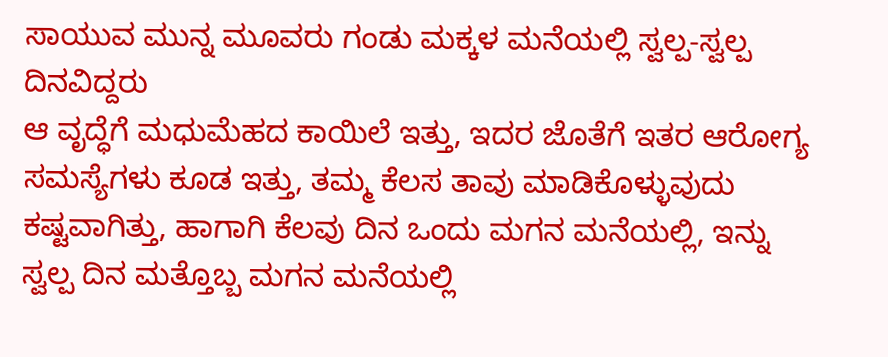ಸಾಯುವ ಮುನ್ನ ಮೂವರು ಗಂಡು ಮಕ್ಕಳ ಮನೆಯಲ್ಲಿ ಸ್ವಲ್ಪ-ಸ್ವಲ್ಪ ದಿನವಿದ್ದರು
ಆ ವೃದ್ಧೆಗೆ ಮಧುಮೆಹದ ಕಾಯಿಲೆ ಇತ್ತು, ಇದರ ಜೊತೆಗೆ ಇತರ ಆರೋಗ್ಯ ಸಮಸ್ಯೆಗಳು ಕೂಡ ಇತ್ತು, ತಮ್ಮ ಕೆಲಸ ತಾವು ಮಾಡಿಕೊಳ್ಳುವುದು ಕಷ್ಟವಾಗಿತ್ತು, ಹಾಗಾಗಿ ಕೆಲವು ದಿನ ಒಂದು ಮಗನ ಮನೆಯಲ್ಲಿ, ಇನ್ನು ಸ್ವಲ್ಪ ದಿನ ಮತ್ತೊಬ್ಬ ಮಗನ ಮನೆಯಲ್ಲಿ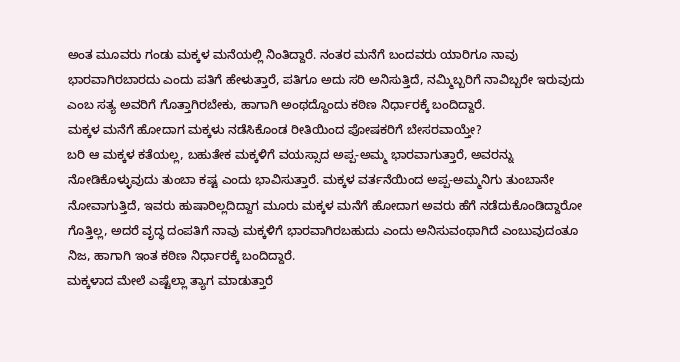ಅಂತ ಮೂವರು ಗಂಡು ಮಕ್ಕಳ ಮನೆಯಲ್ಲಿ ನಿಂತಿದ್ದಾರೆ. ನಂತರ ಮನೆಗೆ ಬಂದವರು ಯಾರಿಗೂ ನಾವು ಭಾರವಾಗಿರಬಾರದು ಎಂದು ಪತಿಗೆ ಹೇಳುತ್ತಾರೆ, ಪತಿಗೂ ಅದು ಸರಿ ಅನಿಸುತ್ತಿದೆ, ನಮ್ಮಿಬ್ಬರಿಗೆ ನಾವಿಬ್ಬರೇ ಇರುವುದು ಎಂಬ ಸತ್ಯ ಅವರಿಗೆ ಗೊತ್ತಾಗಿರಬೇಕು, ಹಾಗಾಗಿ ಅಂಥದ್ದೊಂದು ಕಠಿಣ ನಿರ್ಧಾರಕ್ಕೆ ಬಂದಿದ್ದಾರೆ.
ಮಕ್ಕಳ ಮನೆಗೆ ಹೋದಾಗ ಮಕ್ಕಳು ನಡೆಸಿಕೊಂಡ ರೀತಿಯಿಂದ ಪೋಷಕರಿಗೆ ಬೇಸರವಾಯ್ತೇ?
ಬರಿ ಆ ಮಕ್ಕಳ ಕತೆಯಲ್ಲ, ಬಹುತೇಕ ಮಕ್ಕಳಿಗೆ ವಯಸ್ಸಾದ ಅಪ್ಪ-ಅಮ್ಮ ಭಾರವಾಗುತ್ತಾರೆ, ಅವರನ್ನು ನೋಡಿಕೊಳ್ಳುವುದು ತುಂಬಾ ಕಷ್ಟ ಎಂದು ಭಾವಿಸುತ್ತಾರೆ. ಮಕ್ಕಳ ವರ್ತನೆಯಿಂದ ಅಪ್ಪ-ಅಮ್ಮನಿಗು ತುಂಬಾನೇ ನೋವಾಗುತ್ತಿದೆ, ಇವರು ಹುಷಾರಿಲ್ಲದಿದ್ದಾಗ ಮೂರು ಮಕ್ಕಳ ಮನೆಗೆ ಹೋದಾಗ ಅವರು ಹೆಗೆ ನಡೆದುಕೊಂಡಿದ್ದಾರೋ ಗೊತ್ತಿಲ್ಲ, ಅದರೆ ವೃದ್ಧ ದಂಪತಿಗೆ ನಾವು ಮಕ್ಕಳಿಗೆ ಭಾರವಾಗಿರಬಹುದು ಎಂದು ಅನಿಸುವಂಥಾಗಿದೆ ಎಂಬುವುದಂತೂ ನಿಜ, ಹಾಗಾಗಿ ಇಂತ ಕಠಿಣ ನಿರ್ಧಾರಕ್ಕೆ ಬಂದಿದ್ದಾರೆ.
ಮಕ್ಕಳಾದ ಮೇಲೆ ಎಷ್ಟೆಲ್ಲಾ ತ್ಯಾಗ ಮಾಡುತ್ತಾರೆ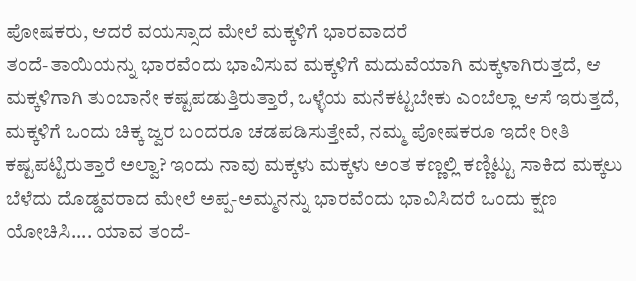ಪೋಷಕರು, ಆದರೆ ವಯಸ್ಸಾದ ಮೇಲೆ ಮಕ್ಕಳಿಗೆ ಭಾರವಾದರೆ
ತಂದೆ-ತಾಯಿಯನ್ನು ಭಾರವೆಂದು ಭಾವಿಸುವ ಮಕ್ಕಳಿಗೆ ಮದುವೆಯಾಗಿ ಮಕ್ಕಳಾಗಿರುತ್ತದೆ, ಆ ಮಕ್ಕಳಿಗಾಗಿ ತುಂಬಾನೇ ಕಷ್ಟಪಡುತ್ತಿರುತ್ತಾರೆ, ಒಳ್ಳೆಯ ಮನೆಕಟ್ಟಬೇಕು ಎಂಬೆಲ್ಲಾ ಆಸೆ ಇರುತ್ತದೆ, ಮಕ್ಕಳಿಗೆ ಒಂದು ಚಿಕ್ಕ ಜ್ವರ ಬಂದರೂ ಚಡಪಡಿಸುತ್ತೇವೆ, ನಮ್ಮ ಪೋಷಕರೂ ಇದೇ ರೀತಿ ಕಷ್ಟಪಟ್ಟಿರುತ್ತಾರೆ ಅಲ್ವಾ? ಇಂದು ನಾವು ಮಕ್ಕಳು ಮಕ್ಕಳು ಅಂತ ಕಣ್ಣಲ್ಲಿ ಕಣ್ಣಿಟ್ಟು ಸಾಕಿದ ಮಕ್ಕಲು ಬೆಳೆದು ದೊಡ್ಡವರಾದ ಮೇಲೆ ಅಪ್ಪ-ಅಮ್ಮನನ್ನು ಭಾರವೆಂದು ಭಾವಿಸಿದರೆ ಒಂದು ಕ್ಷಣ ಯೋಚಿಸಿ.... ಯಾವ ತಂದೆ-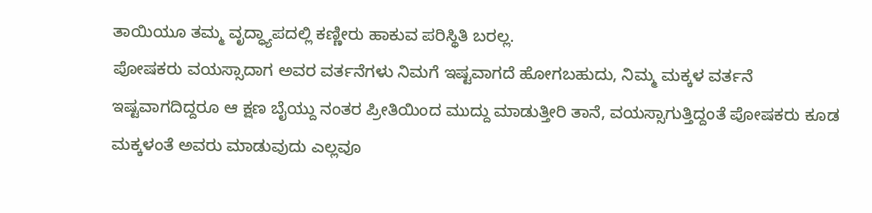ತಾಯಿಯೂ ತಮ್ಮ ವೃದ್ಧ್ಯಾಪದಲ್ಲಿ ಕಣ್ಣೀರು ಹಾಕುವ ಪರಿಸ್ಥಿತಿ ಬರಲ್ಲ.
ಪೋಷಕರು ವಯಸ್ಸಾದಾಗ ಅವರ ವರ್ತನೆಗಳು ನಿಮಗೆ ಇಷ್ಟವಾಗದೆ ಹೋಗಬಹುದು, ನಿಮ್ಮ ಮಕ್ಕಳ ವರ್ತನೆ ಇಷ್ಟವಾಗದಿದ್ದರೂ ಆ ಕ್ಷಣ ಬೈಯ್ದು ನಂತರ ಪ್ರೀತಿಯಿಂದ ಮುದ್ದು ಮಾಡುತ್ತೀರಿ ತಾನೆ, ವಯಸ್ಸಾಗುತ್ತಿದ್ದಂತೆ ಪೋಷಕರು ಕೂಡ ಮಕ್ಕಳಂತೆ ಅವರು ಮಾಡುವುದು ಎಲ್ಲವೂ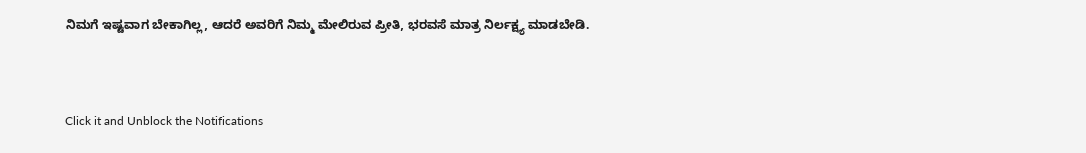ನಿಮಗೆ ಇಷ್ಟವಾಗ ಬೇಕಾಗಿಲ್ಲ, ಆದರೆ ಅವರಿಗೆ ನಿಮ್ಮ ಮೇಲಿರುವ ಪ್ರೀತಿ, ಭರವಸೆ ಮಾತ್ರ ನಿರ್ಲಕ್ಷ್ಯ ಮಾಡಬೇಡಿ.



Click it and Unblock the Notifications